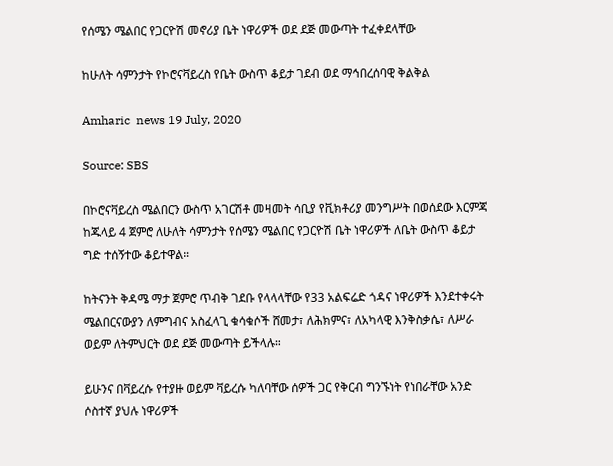የሰሜን ሜልበር የጋርዮሽ መኖሪያ ቤት ነዋሪዎች ወደ ደጅ መውጣት ተፈቀደላቸው

ከሁለት ሳምንታት የኮሮናቫይረስ የቤት ውስጥ ቆይታ ገደብ ወደ ማኅበረሰባዊ ቅልቅል

Amharic  news 19 July, 2020

Source: SBS

በኮሮናቫይረስ ሜልበርን ውስጥ አገርሽቶ መዛመት ሳቢያ የቪክቶሪያ መንግሥት በወሰደው እርምጃ ከጁላይ 4 ጀምሮ ለሁለት ሳምንታት የሰሜን ሜልበር የጋርዮሽ ቤት ነዋሪዎች ለቤት ውስጥ ቆይታ ግድ ተሰኝተው ቆይተዋል።

ከትናንት ቅዳሜ ማታ ጀምሮ ጥብቅ ገደቡ የላላላቸው የ33 አልፍሬድ ጎዳና ነዋሪዎች እንደተቀሩት ሜልበርናውያን ለምግብና አስፈላጊ ቁሳቁሶች ሸመታ፣ ለሕክምና፣ ለአካላዊ እንቅስቃሴ፣ ለሥራ ወይም ለትምህርት ወደ ደጅ መውጣት ይችላሉ።

ይሁንና በቫይረሱ የተያዙ ወይም ቫይረሱ ካለባቸው ሰዎች ጋር የቅርብ ግንኙነት የነበራቸው አንድ ሶስተኛ ያህሉ ነዋሪዎች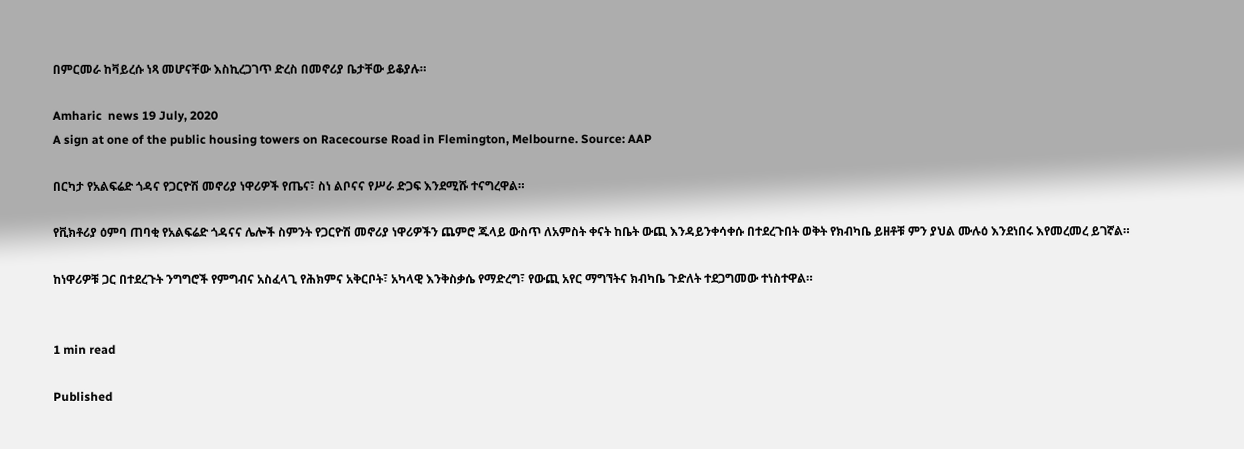በምርመራ ከቫይረሱ ነጻ መሆናቸው እስኪረጋገጥ ድረስ በመኖሪያ ቤታቸው ይቆያሉ።

Amharic  news 19 July, 2020
A sign at one of the public housing towers on Racecourse Road in Flemington, Melbourne. Source: AAP

በርካታ የአልፍሬድ ጎዳና የጋርዮሽ መኖሪያ ነዋሪዎች የጤና፣ ስነ ልቦናና የሥራ ድጋፍ እንደሚሹ ተናግረዋል።

የቪክቶሪያ ዕምባ ጠባቂ የአልፍሬድ ጎዳናና ሌሎች ስምንት የጋርዮሽ መኖሪያ ነዋሪዎችን ጨምሮ ጁላይ ውስጥ ለአምስት ቀናት ከቤት ውጪ እንዳይንቀሳቀሱ በተደረጉበት ወቅት የክብካቤ ይዘቶቹ ምን ያህል ሙሉዕ እንደነበሩ እየመረመረ ይገኛል።

ከነዋሪዎቹ ጋር በተደረጉት ንግግሮች የምግብና አስፈላጊ የሕክምና አቅርቦት፣ አካላዊ እንቅስቃሴ የማድረግ፣ የውጪ አየር ማግኘትና ክብካቤ ጉድለት ተደጋግመው ተነስተዋል።


1 min read

Published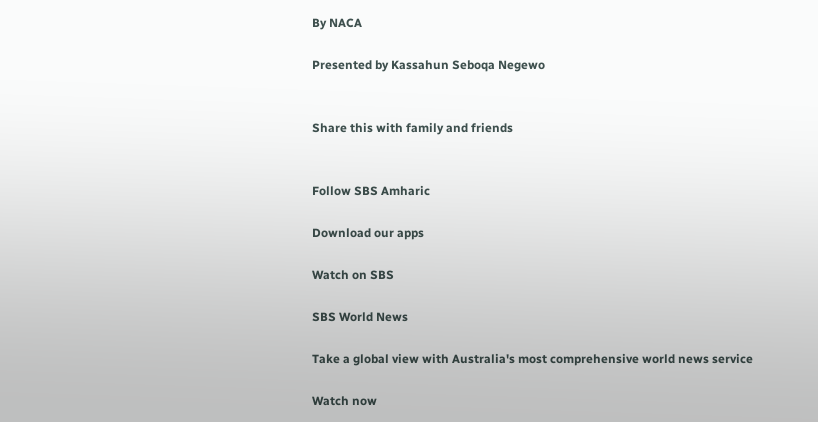By NACA

Presented by Kassahun Seboqa Negewo


Share this with family and friends


Follow SBS Amharic

Download our apps

Watch on SBS

SBS World News

Take a global view with Australia's most comprehensive world news service

Watch now